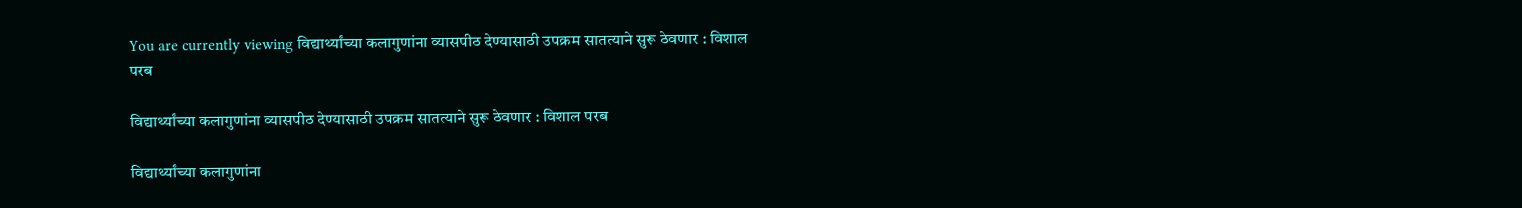You are currently viewing विद्यार्थ्यांच्या कलागुणांना व्यासपीठ देण्यासाठी उपक्रम सातत्याने सुरू ठेवणार : विशाल परब

विद्यार्थ्यांच्या कलागुणांना व्यासपीठ देण्यासाठी उपक्रम सातत्याने सुरू ठेवणार : विशाल परब

विद्यार्थ्यांच्या कलागुणांना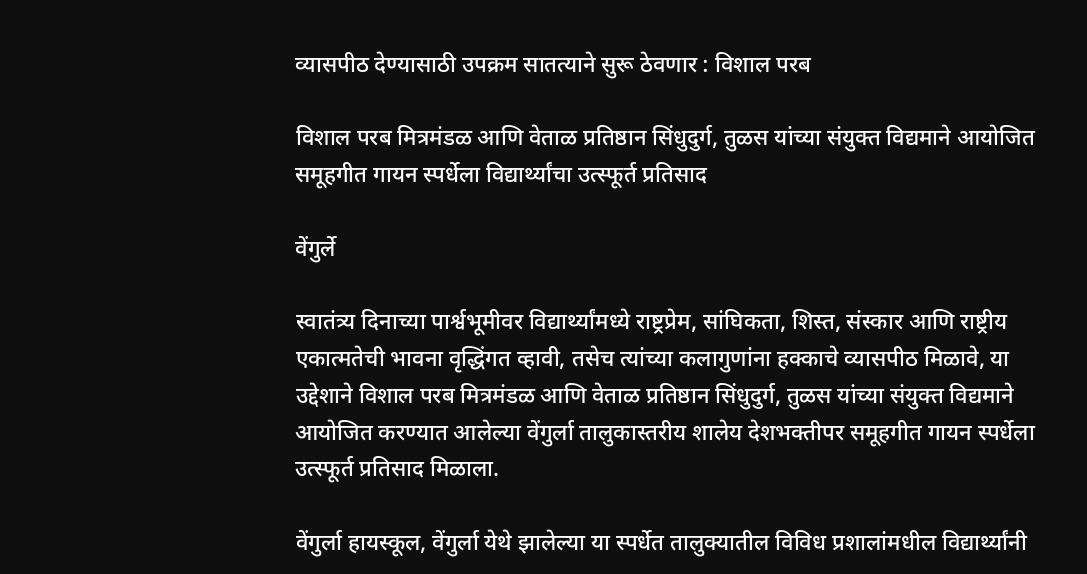व्यासपीठ देण्यासाठी उपक्रम सातत्याने सुरू ठेवणार : विशाल परब

विशाल परब मित्रमंडळ आणि वेताळ प्रतिष्ठान सिंधुदुर्ग, तुळस यांच्या संयुक्त विद्यमाने आयोजित समूहगीत गायन स्पर्धेला विद्यार्थ्यांचा उत्स्फूर्त प्रतिसाद

वेंगुर्ले

स्वातंत्र्य दिनाच्या पार्श्वभूमीवर विद्यार्थ्यांमध्ये राष्ट्रप्रेम, सांघिकता, शिस्त, संस्कार आणि राष्ट्रीय एकात्मतेची भावना वृद्धिंगत व्हावी, तसेच त्यांच्या कलागुणांना हक्काचे व्यासपीठ मिळावे, या उद्देशाने विशाल परब मित्रमंडळ आणि वेताळ प्रतिष्ठान सिंधुदुर्ग, तुळस यांच्या संयुक्त विद्यमाने आयोजित करण्यात आलेल्या वेंगुर्ला तालुकास्तरीय शालेय देशभक्तीपर समूहगीत गायन स्पर्धेला उत्स्फूर्त प्रतिसाद मिळाला.

वेंगुर्ला हायस्कूल, वेंगुर्ला येथे झालेल्या या स्पर्धेत तालुक्यातील विविध प्रशालांमधील विद्यार्थ्यांनी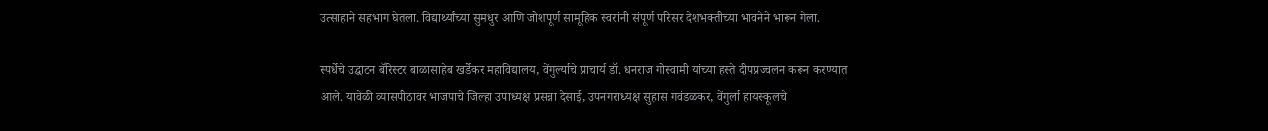उत्साहाने सहभाग घेतला. विद्यार्थ्यांच्या सुमधुर आणि जोशपूर्ण सामूहिक स्वरांनी संपूर्ण परिसर देशभक्तीच्या भावनेने भारून गेला.

स्पर्धेचे उद्घाटन बॅरिस्टर बाळासाहेब खर्डेकर महाविद्यालय, वेंगुर्ल्याचे प्राचार्य डॉ. धनराज गोस्वामी यांच्या हस्ते दीपप्रज्वलन करून करण्यात आले. यावेळी व्यासपीठावर भाजपाचे जिल्हा उपाध्यक्ष प्रसन्ना देसाई, उपनगराध्यक्ष सुहास गवंडळकर, वेंगुर्ला हायस्कूलचे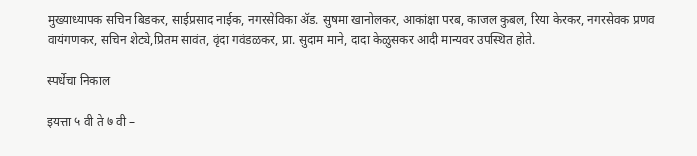मुख्याध्यापक सचिन बिडकर, साईप्रसाद नाईक, नगरसेविका ॲड. सुषमा खानोलकर, आकांक्षा परब, काजल कुबल, रिया केरकर, नगरसेवक प्रणव वायंगणकर, सचिन शेट्ये,प्रितम सावंत, वृंदा गवंडळकर, प्रा. सुदाम माने, दादा केळुसकर आदी मान्यवर उपस्थित होते.

स्पर्धेचा निकाल

इयत्ता ५ वी ते ७ वी –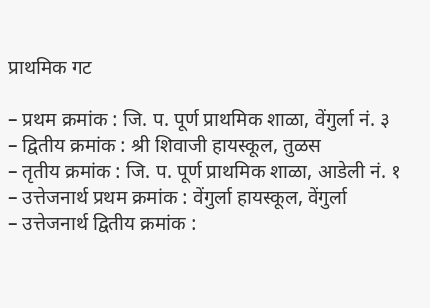प्राथमिक गट

– प्रथम क्रमांक : जि. प. पूर्ण प्राथमिक शाळा, वेंगुर्ला नं. ३
– द्वितीय क्रमांक : श्री शिवाजी हायस्कूल, तुळस
– तृतीय क्रमांक : जि. प. पूर्ण प्राथमिक शाळा, आडेली नं. १
– उत्तेजनार्थ प्रथम क्रमांक : वेंगुर्ला हायस्कूल, वेंगुर्ला
– उत्तेजनार्थ द्वितीय क्रमांक :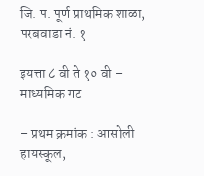जि. प. पूर्ण प्राथमिक शाळा, परबवाडा नं. १

इयत्ता ८ वी ते १० वी – माध्यमिक गट

– प्रथम क्रमांक : आसोली हायस्कूल,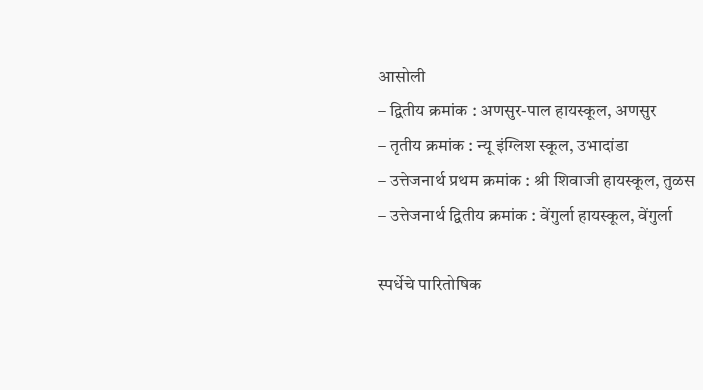आसोली
– द्वितीय क्रमांक : अणसुर-पाल हायस्कूल, अणसुर
– तृतीय क्रमांक : न्यू इंग्लिश स्कूल, उभादांडा
– उत्तेजनार्थ प्रथम क्रमांक : श्री शिवाजी हायस्कूल, तुळस
– उत्तेजनार्थ द्वितीय क्रमांक : वेंगुर्ला हायस्कूल, वेंगुर्ला

स्पर्धेचे पारितोषिक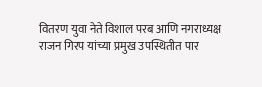वितरण युवा नेते विशाल परब आणि नगराध्यक्ष राजन गिरप यांच्या प्रमुख उपस्थितीत पार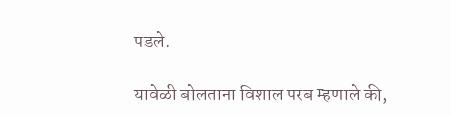पडले.

यावेळी बोलताना विशाल परब म्हणाले की,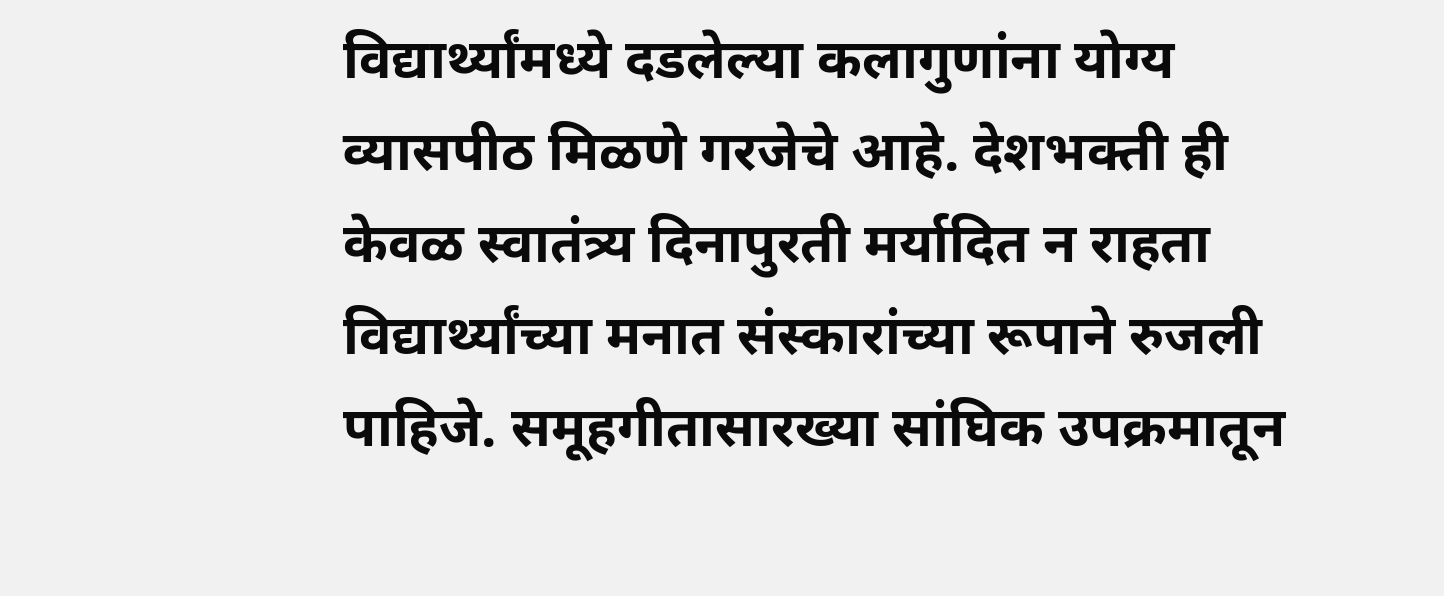विद्यार्थ्यांमध्ये दडलेल्या कलागुणांना योग्य व्यासपीठ मिळणे गरजेचे आहे. देशभक्ती ही केवळ स्वातंत्र्य दिनापुरती मर्यादित न राहता विद्यार्थ्यांच्या मनात संस्कारांच्या रूपाने रुजली पाहिजे. समूहगीतासारख्या सांघिक उपक्रमातून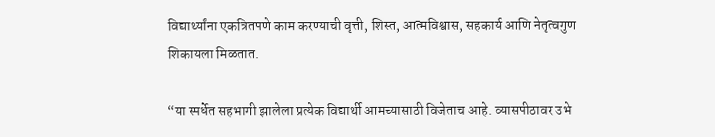विद्यार्थ्यांना एकत्रितपणे काम करण्याची वृत्ती, शिस्त, आत्मविश्वास, सहकार्य आणि नेतृत्वगुण शिकायला मिळतात.

“या स्पर्धेत सहभागी झालेला प्रत्येक विद्यार्थी आमच्यासाठी विजेताच आहे. व्यासपीठावर उभे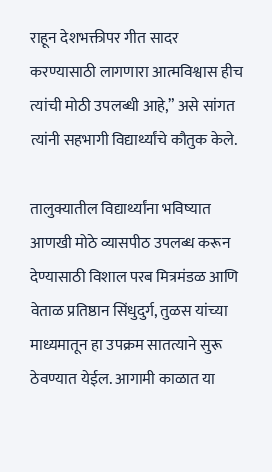राहून देशभक्तीपर गीत सादर करण्यासाठी लागणारा आत्मविश्वास हीच त्यांची मोठी उपलब्धी आहे,” असे सांगत त्यांनी सहभागी विद्यार्थ्यांचे कौतुक केले.

तालुक्यातील विद्यार्थ्यांना भविष्यात आणखी मोठे व्यासपीठ उपलब्ध करून देण्यासाठी विशाल परब मित्रमंडळ आणि वेताळ प्रतिष्ठान सिंधुदुर्ग, तुळस यांच्या माध्यमातून हा उपक्रम सातत्याने सुरू ठेवण्यात येईल. आगामी काळात या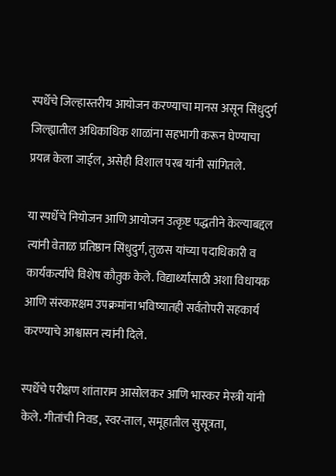स्पर्धेचे जिल्हास्तरीय आयोजन करण्याचा मानस असून सिंधुदुर्ग जिल्ह्यातील अधिकाधिक शाळांना सहभागी करून घेण्याचा प्रयत्न केला जाईल, असेही विशाल परब यांनी सांगितले.

या स्पर्धेचे नियोजन आणि आयोजन उत्कृष्ट पद्धतीने केल्याबद्दल त्यांनी वेताळ प्रतिष्ठान सिंधुदुर्ग, तुळस यांच्या पदाधिकारी व कार्यकर्त्यांचे विशेष कौतुक केले. विद्यार्थ्यांसाठी अशा विधायक आणि संस्कारक्षम उपक्रमांना भविष्यातही सर्वतोपरी सहकार्य करण्याचे आश्वासन त्यांनी दिले.

स्पर्धेचे परीक्षण शांताराम आसोलकर आणि भास्कर मेस्त्री यांनी केले. गीतांची निवड, स्वर-ताल, समूहातील सुसूत्रता,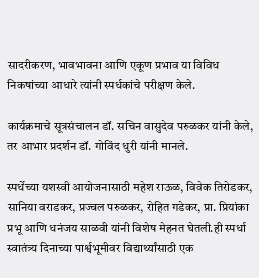सादरीकरण, भावभावना आणि एकूण प्रभाव या विविध निकषांच्या आधारे त्यांनी स्पर्धकांचे परीक्षण केले.

कार्यक्रमाचे सूत्रसंचालन डॉ. सचिन वासुदेव परुळकर यांनी केले, तर आभार प्रदर्शन डॉ. गोविंद धुरी यांनी मानले.

स्पर्धेच्या यशस्वी आयोजनासाठी महेश राऊळ, विवेक तिरोडकर, सानिया वराडकर, प्रज्वल परुळकर, रोहित गडेकर, प्रा. प्रियांका प्रभू आणि धनंजय साळवी यांनी विशेष मेहनत घेतली.ही स्पर्धा स्वातंत्र्य दिनाच्या पार्श्वभूमीवर विद्यार्थ्यांसाठी एक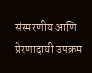संस्मरणीय आणि प्रेरणादायी उपक्रम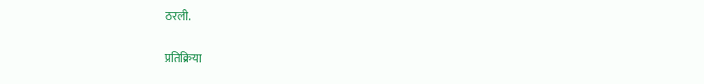ठरली.

प्रतिक्रिया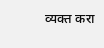व्यक्त करा